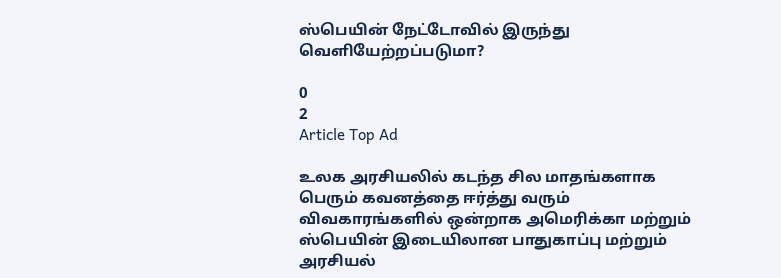ஸ்பெயின் நேட்டோவில் இருந்து வெளியேற்றப்படுமா?

0
2
Article Top Ad

உலக அரசியலில் கடந்த சில மாதங்களாக பெரும் கவனத்தை ஈர்த்து வரும் விவகாரங்களில் ஒன்றாக அமெரிக்கா மற்றும் ஸ்பெயின் இடையிலான பாதுகாப்பு மற்றும் அரசியல்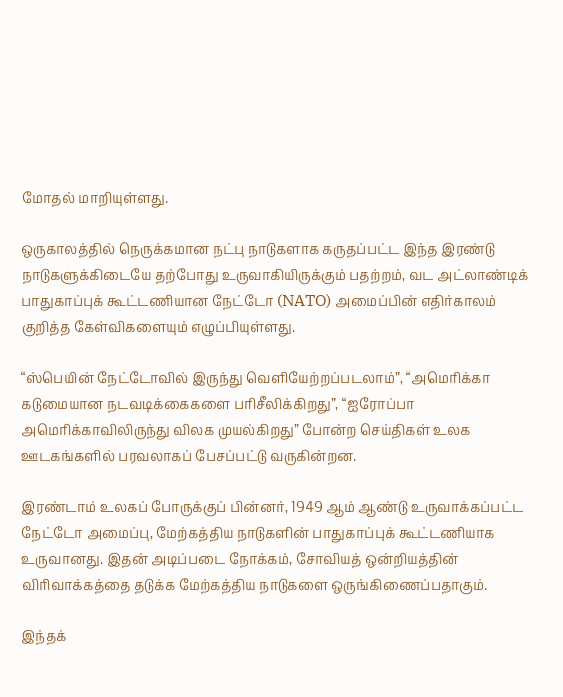மோதல் மாறியுள்ளது.

ஒருகாலத்தில் நெருக்கமான நட்பு நாடுகளாக கருதப்பட்ட இந்த இரண்டு நாடுகளுக்கிடையே தற்போது உருவாகியிருக்கும் பதற்றம், வட அட்லாண்டிக் பாதுகாப்புக் கூட்டணியான நேட்டோ (NATO) அமைப்பின் எதிர்காலம் குறித்த கேள்விகளையும் எழுப்பியுள்ளது.

“ஸ்பெயின் நேட்டோவில் இருந்து வெளியேற்றப்படலாம்”, “அமெரிக்கா கடுமையான நடவடிக்கைகளை பரிசீலிக்கிறது”, “ஐரோப்பா அமெரிக்காவிலிருந்து விலக முயல்கிறது” போன்ற செய்திகள் உலக ஊடகங்களில் பரவலாகப் பேசப்பட்டு வருகின்றன.

இரண்டாம் உலகப் போருக்குப் பின்னர், 1949 ஆம் ஆண்டு உருவாக்கப்பட்ட நேட்டோ அமைப்பு, மேற்கத்திய நாடுகளின் பாதுகாப்புக் கூட்டணியாக உருவானது. இதன் அடிப்படை நோக்கம், சோவியத் ஒன்றியத்தின் விரிவாக்கத்தை தடுக்க மேற்கத்திய நாடுகளை ஒருங்கிணைப்பதாகும்.

இந்தக்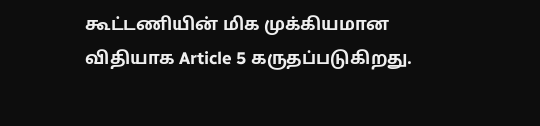கூட்டணியின் மிக முக்கியமான விதியாக Article 5 கருதப்படுகிறது.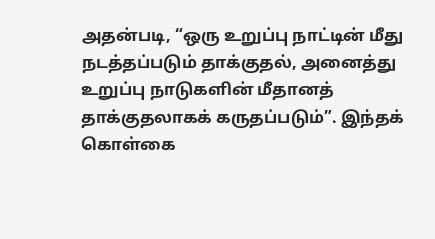அதன்படி, “ஒரு உறுப்பு நாட்டின் மீது நடத்தப்படும் தாக்குதல், அனைத்து உறுப்பு நாடுகளின் மீதானத் தாக்குதலாகக் கருதப்படும்”. இந்தக் கொள்கை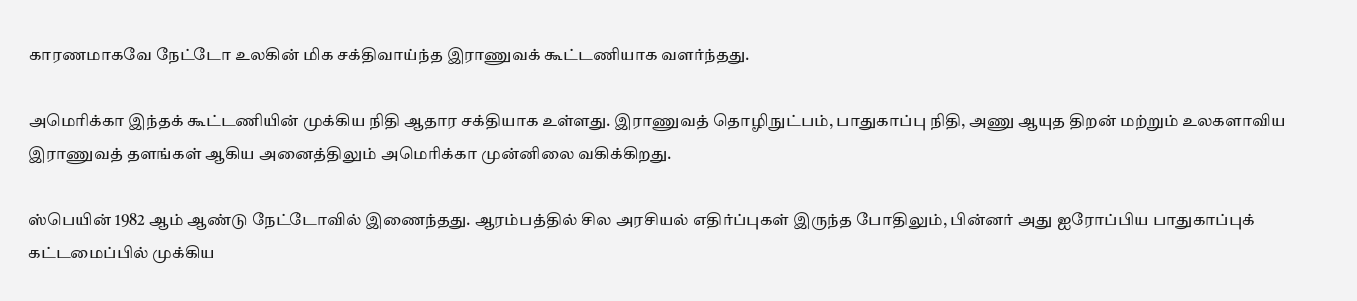காரணமாகவே நேட்டோ உலகின் மிக சக்திவாய்ந்த இராணுவக் கூட்டணியாக வளர்ந்தது.

அமெரிக்கா இந்தக் கூட்டணியின் முக்கிய நிதி ஆதார சக்தியாக உள்ளது. இராணுவத் தொழிநுட்பம், பாதுகாப்பு நிதி, அணு ஆயுத திறன் மற்றும் உலகளாவிய இராணுவத் தளங்கள் ஆகிய அனைத்திலும் அமெரிக்கா முன்னிலை வகிக்கிறது.

ஸ்பெயின் 1982 ஆம் ஆண்டு நேட்டோவில் இணைந்தது. ஆரம்பத்தில் சில அரசியல் எதிர்ப்புகள் இருந்த போதிலும், பின்னர் அது ஐரோப்பிய பாதுகாப்புக் கட்டமைப்பில் முக்கிய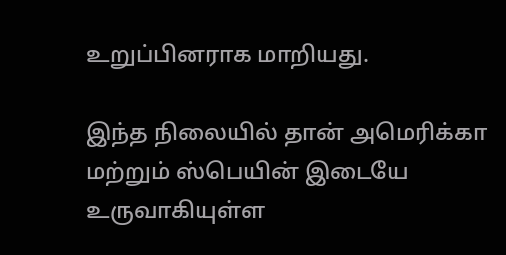உறுப்பினராக மாறியது.

இந்த நிலையில் தான் அமெரிக்கா மற்றும் ஸ்பெயின் இடையே உருவாகியுள்ள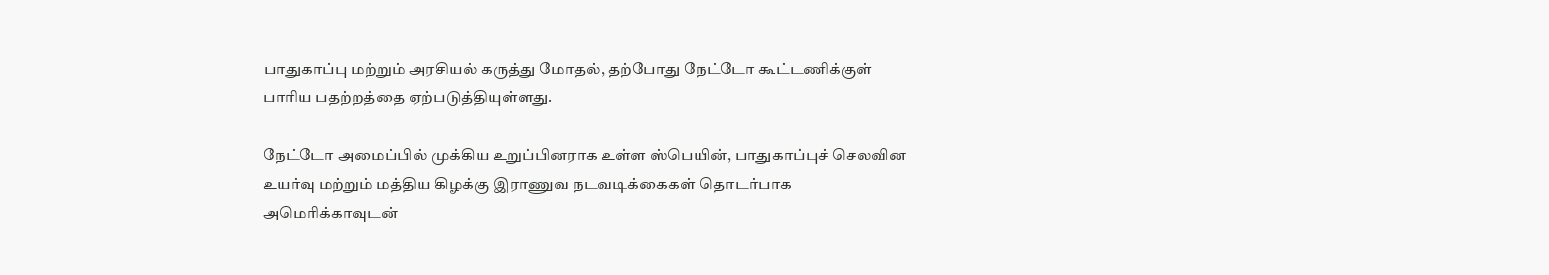பாதுகாப்பு மற்றும் அரசியல் கருத்து மோதல், தற்போது நேட்டோ கூட்டணிக்குள் பாரிய பதற்றத்தை ஏற்படுத்தியுள்ளது.

நேட்டோ அமைப்பில் முக்கிய உறுப்பினராக உள்ள ஸ்பெயின், பாதுகாப்புச் செலவின உயர்வு மற்றும் மத்திய கிழக்கு இராணுவ நடவடிக்கைகள் தொடர்பாக அமெரிக்காவுடன்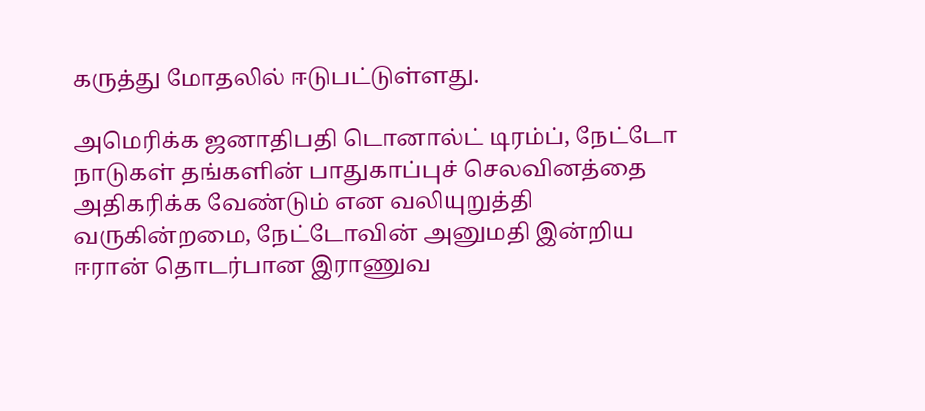கருத்து மோதலில் ஈடுபட்டுள்ளது.

அமெரிக்க ஜனாதிபதி டொனால்ட் டிரம்ப், நேட்டோ நாடுகள் தங்களின் பாதுகாப்புச் செலவினத்தை அதிகரிக்க வேண்டும் என வலியுறுத்தி வருகின்றமை, நேட்டோவின் அனுமதி இன்றிய ஈரான் தொடர்பான இராணுவ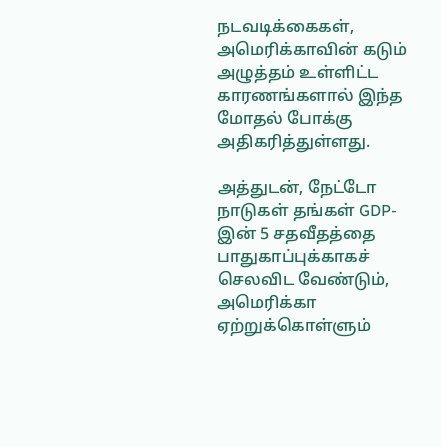நடவடிக்கைகள், அமெரிக்காவின் கடும் அழுத்தம் உள்ளிட்ட காரணங்களால் இந்த மோதல் போக்கு அதிகரித்துள்ளது.

அத்துடன், நேட்டோ நாடுகள் தங்கள் GDP-இன் 5 சதவீதத்தை பாதுகாப்புக்காகச் செலவிட வேண்டும், அமெரிக்கா ஏற்றுக்கொள்ளும்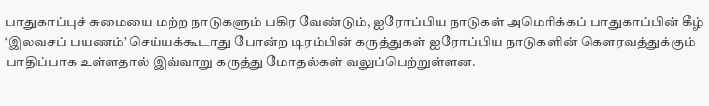பாதுகாப்புச் சுமையை மற்ற நாடுகளும் பகிர வேண்டும், ஐரோப்பிய நாடுகள் அமெரிக்கப் பாதுகாப்பின் கீழ் ‘இலவசப் பயணம்’ செய்யக்கூடாது போன்ற டிரம்பின் கருத்துகள் ஐரோப்பிய நாடுகளின் கௌரவத்துக்கும் பாதிப்பாக உள்ளதால் இவ்வாறு கருத்து மோதல்கள் வலுப்பெற்றுள்ளன.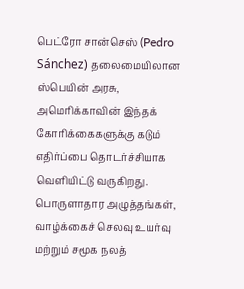பெட்ரோ சான்செஸ் (Pedro Sánchez) தலைமையிலான ஸ்பெயின் அரசு, அமெரிக்காவின் இந்தக் கோரிக்கைகளுக்கு கடும் எதிர்ப்பை தொடர்ச்சியாக வெளியிட்டு வருகிறது. பொருளாதார அழுத்தங்கள், வாழ்க்கைச் செலவு உயர்வு மற்றும் சமூக நலத்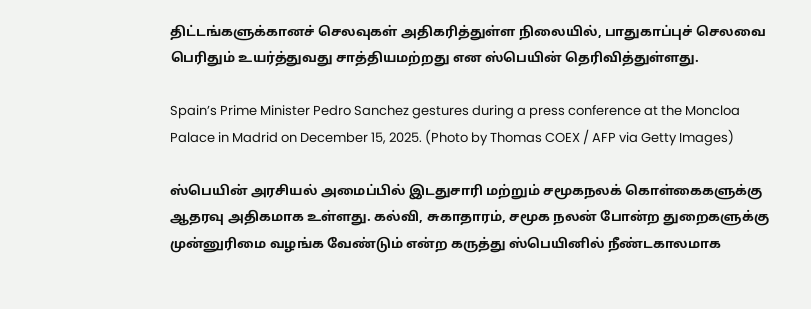திட்டங்களுக்கானச் செலவுகள் அதிகரித்துள்ள நிலையில், பாதுகாப்புச் செலவை பெரிதும் உயர்த்துவது சாத்தியமற்றது என ஸ்பெயின் தெரிவித்துள்ளது.

Spain’s Prime Minister Pedro Sanchez gestures during a press conference at the Moncloa Palace in Madrid on December 15, 2025. (Photo by Thomas COEX / AFP via Getty Images)

ஸ்பெயின் அரசியல் அமைப்பில் இடதுசாரி மற்றும் சமூகநலக் கொள்கைகளுக்கு ஆதரவு அதிகமாக உள்ளது. கல்வி, சுகாதாரம், சமூக நலன் போன்ற துறைகளுக்கு முன்னுரிமை வழங்க வேண்டும் என்ற கருத்து ஸ்பெயினில் நீண்டகாலமாக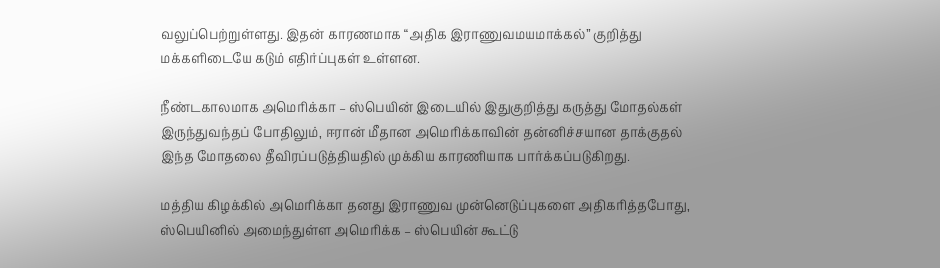வலுப்பெற்றுள்ளது. இதன் காரணமாக “அதிக இராணுவமயமாக்கல்” குறித்து மக்களிடையே கடும் எதிர்ப்புகள் உள்ளன.

நீண்டகாலமாக அமெரிக்கா – ஸ்பெயின் இடையில் இதுகுறித்து கருத்து மோதல்கள் இருந்துவந்தப் போதிலும், ஈரான் மீதான அமெரிக்காவின் தன்னிச்சயான தாக்குதல் இந்த மோதலை தீவிரப்படுத்தியதில் முக்கிய காரணியாக பார்க்கப்படுகிறது.

மத்திய கிழக்கில் அமெரிக்கா தனது இராணுவ முன்னெடுப்புகளை அதிகரித்தபோது, ஸ்பெயினில் அமைந்துள்ள அமெரிக்க – ஸ்பெயின் கூட்டு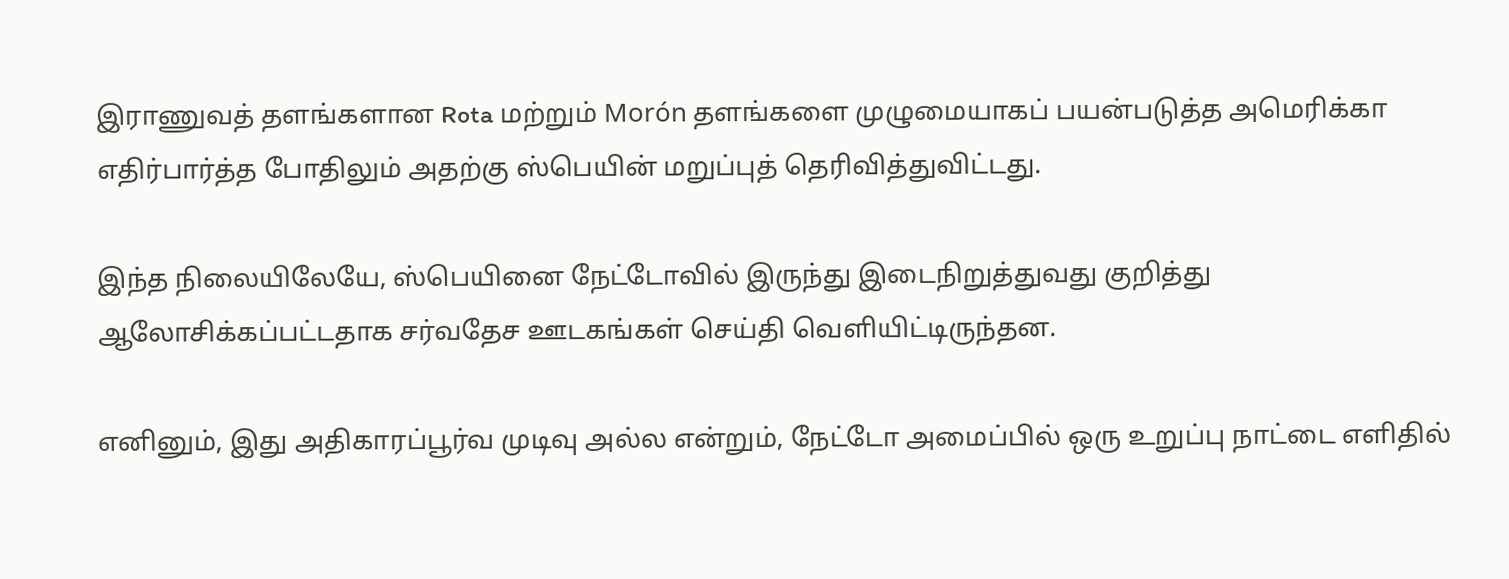இராணுவத் தளங்களான Rota மற்றும் Morón தளங்களை முழுமையாகப் பயன்படுத்த அமெரிக்கா எதிர்பார்த்த போதிலும் அதற்கு ஸ்பெயின் மறுப்புத் தெரிவித்துவிட்டது.

இந்த நிலையிலேயே, ஸ்பெயினை நேட்டோவில் இருந்து இடைநிறுத்துவது குறித்து ஆலோசிக்கப்பட்டதாக சர்வதேச ஊடகங்கள் செய்தி வெளியிட்டிருந்தன.

எனினும், இது அதிகாரப்பூர்வ முடிவு அல்ல என்றும், நேட்டோ அமைப்பில் ஒரு உறுப்பு நாட்டை எளிதில்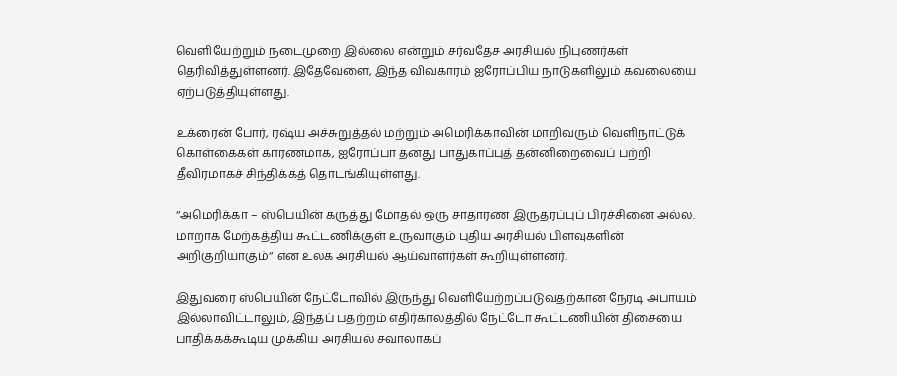வெளியேற்றும் நடைமுறை இல்லை என்றும் சர்வதேச அரசியல் நிபுணர்கள் தெரிவித்துள்ளனர். இதேவேளை, இந்த விவகாரம் ஐரோப்பிய நாடுகளிலும் கவலையை ஏற்படுத்தியுள்ளது.

உக்ரைன் போர், ரஷ்ய அச்சுறுத்தல் மற்றும் அமெரிக்காவின் மாறிவரும் வெளிநாட்டுக் கொள்கைகள் காரணமாக, ஐரோப்பா தனது பாதுகாப்புத் தன்னிறைவைப் பற்றி தீவிரமாகச் சிந்திக்கத் தொடங்கியுள்ளது.

‘‘அமெரிக்கா – ஸ்பெயின் கருத்து மோதல் ஒரு சாதாரண இருதரப்புப் பிரச்சினை அல்ல. மாறாக மேற்கத்திய கூட்டணிக்குள் உருவாகும் புதிய அரசியல் பிளவுகளின் அறிகுறியாகும்‘‘ என உலக அரசியல் ஆய்வாளர்கள் கூறியுள்ளனர்.

இதுவரை ஸ்பெயின் நேட்டோவில் இருந்து வெளியேற்றப்படுவதற்கான நேரடி அபாயம் இல்லாவிட்டாலும், இந்தப் பதற்றம் எதிர்காலத்தில் நேட்டோ கூட்டணியின் திசையை பாதிக்கக்கூடிய முக்கிய அரசியல் சவாலாகப்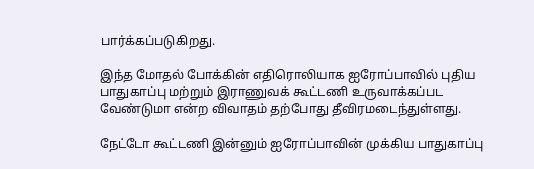பார்க்கப்படுகிறது.

இந்த மோதல் போக்கின் எதிரொலியாக ஐரோப்பாவில் புதிய பாதுகாப்பு மற்றும் இராணுவக் கூட்டணி உருவாக்கப்பட வேண்டுமா என்ற விவாதம் தற்போது தீவிரமடைந்துள்ளது.

நேட்டோ கூட்டணி இன்னும் ஐரோப்பாவின் முக்கிய பாதுகாப்பு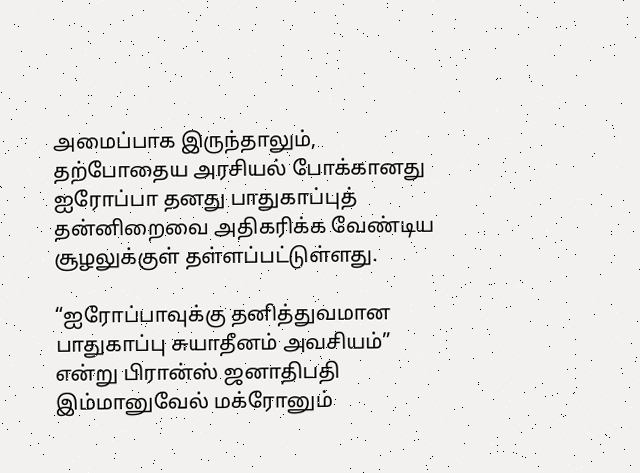அமைப்பாக இருந்தாலும், தற்போதைய அரசியல் போக்கானது ஐரோப்பா தனது பாதுகாப்புத் தன்னிறைவை அதிகரிக்க வேண்டிய சூழலுக்குள் தள்ளப்பட்டுள்ளது.

“ஐரோப்பாவுக்கு தனித்துவமான பாதுகாப்பு சுயாதீனம் அவசியம்” என்று பிரான்ஸ் ஜனாதிபதி இம்மானுவேல் மக்ரோனும்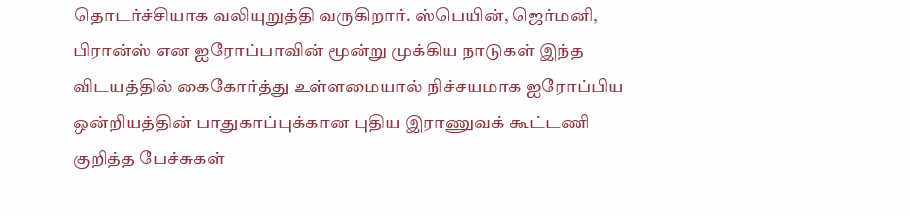தொடர்ச்சியாக வலியுறுத்தி வருகிறார். ஸ்பெயின், ஜெர்மனி, பிரான்ஸ் என ஐரோப்பாவின் மூன்று முக்கிய நாடுகள் இந்த விடயத்தில் கைகோர்த்து உள்ளமையால் நிச்சயமாக ஐரோப்பிய ஒன்றியத்தின் பாதுகாப்புக்கான புதிய இராணுவக் கூட்டணி குறித்த பேச்சுகள்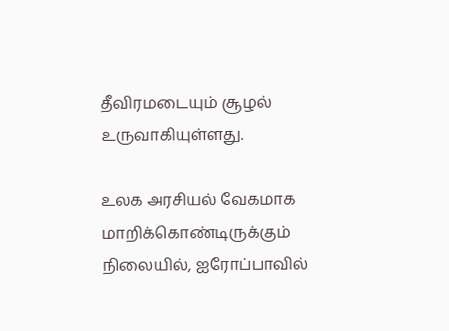தீவிரமடையும் சூழல் உருவாகியுள்ளது.

உலக அரசியல் வேகமாக மாறிக்கொண்டிருக்கும் நிலையில், ஐரோப்பாவில்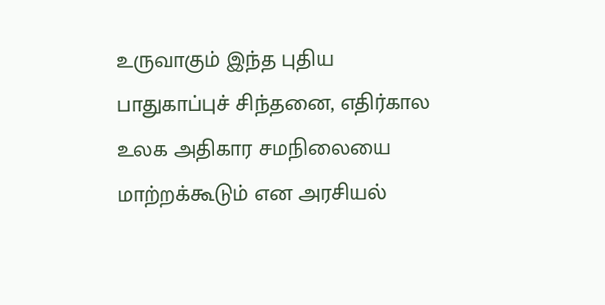உருவாகும் இந்த புதிய பாதுகாப்புச் சிந்தனை, எதிர்கால உலக அதிகார சமநிலையை மாற்றக்கூடும் என அரசியல்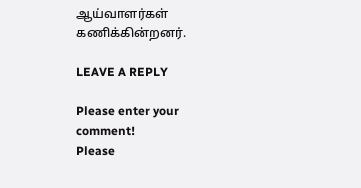ஆய்வாளர்கள் கணிக்கின்றனர்.

LEAVE A REPLY

Please enter your comment!
Please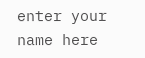enter your name here